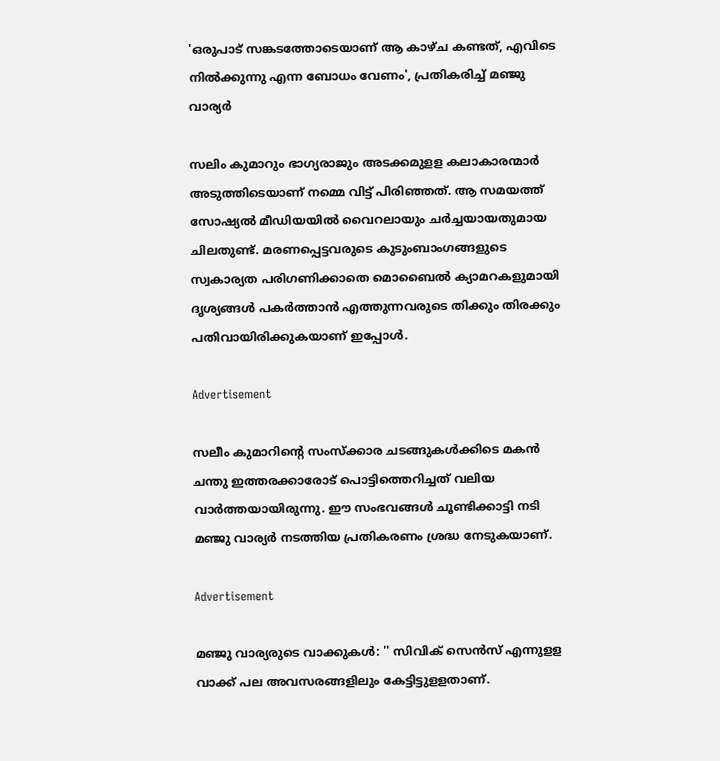'ഒരുപാട് സങ്കടത്തോടെയാണ് ആ കാഴ്ച കണ്ടത്, എവിടെ നിൽക്കുന്നു എന്ന ബോധം വേണം', പ്രതികരിച്ച് മഞ്ജു വാര്യർ

സലിം കുമാറും ഭാഗ്യരാജും അടക്കമുളള കലാകാരന്മാർ അടുത്തിടെയാണ് നമ്മെ വിട്ട് പിരിഞ്ഞത്. ആ സമയത്ത് സോഷ്യൽ മീഡിയയിൽ വൈറലായും ചർച്ചയായതുമായ ചിലതുണ്ട്. മരണപ്പെട്ടവരുടെ കുടുംബാംഗങ്ങളുടെ സ്വകാര്യത പരിഗണിക്കാതെ മൊബൈൽ ക്യാമറകളുമായി ദൃശ്യങ്ങൾ പകർത്താൻ എത്തുന്നവരുടെ തിക്കും തിരക്കും പതിവായിരിക്കുകയാണ് ഇപ്പോൾ.

Advertisement

സലീം കുമാറിന്റെ സംസ്ക്കാര ചടങ്ങുകൾക്കിടെ മകൻ ചന്തു ഇത്തരക്കാരോട് പൊട്ടിത്തെറിച്ചത് വലിയ വാർത്തയായിരുന്നു. ഈ സംഭവങ്ങൾ ചൂണ്ടിക്കാട്ടി നടി മഞ്ജു വാര്യർ നടത്തിയ പ്രതികരണം ശ്രദ്ധ നേടുകയാണ്.

Advertisement

മഞ്ജു വാര്യരുടെ വാക്കുകൾ: '' സിവിക് സെന്‍സ് എന്നുളള വാക്ക് പല അവസരങ്ങളിലും കേട്ടിട്ടുളളതാണ്.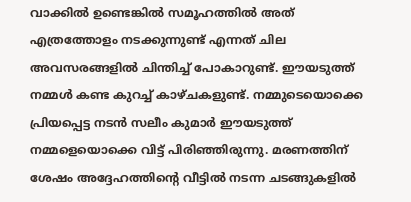വാക്കില്‍ ഉണ്ടെങ്കില്‍ സമൂഹത്തില്‍ അത് എത്രത്തോളം നടക്കുന്നുണ്ട് എന്നത് ചില അവസരങ്ങളില്‍ ചിന്തിച്ച് പോകാറുണ്ട്. ഈയടുത്ത് നമ്മള്‍ കണ്ട കുറച്ച് കാഴ്ചകളുണ്ട്. നമ്മുടെയൊക്കെ പ്രിയപ്പെട്ട നടന്‍ സലീം കുമാര്‍ ഈയടുത്ത് നമ്മളെയൊക്കെ വിട്ട് പിരിഞ്ഞിരുന്നു. മരണത്തിന് ശേഷം അദ്ദേഹത്തിന്റെ വീട്ടില്‍ നടന്ന ചടങ്ങുകളില്‍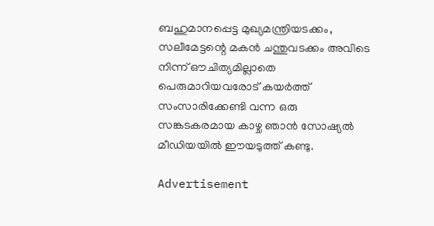ബഹുമാനപ്പെട്ട മുഖ്യമന്ത്രിയടക്കം, സലീമേട്ടന്റെ മകന്‍ ചന്തുവടക്കം അവിടെ നിന്ന് ഔചിത്യമില്ലാതെ പെരുമാറിയവരോട് കയര്‍ത്ത് സംസാരിക്കേണ്ടി വന്ന ഒരു സങ്കടകരമായ കാഴ്ച ഞാന്‍ സോഷ്യല്‍ മീഡിയയില്‍ ഈയടുത്ത് കണ്ടു.

Advertisement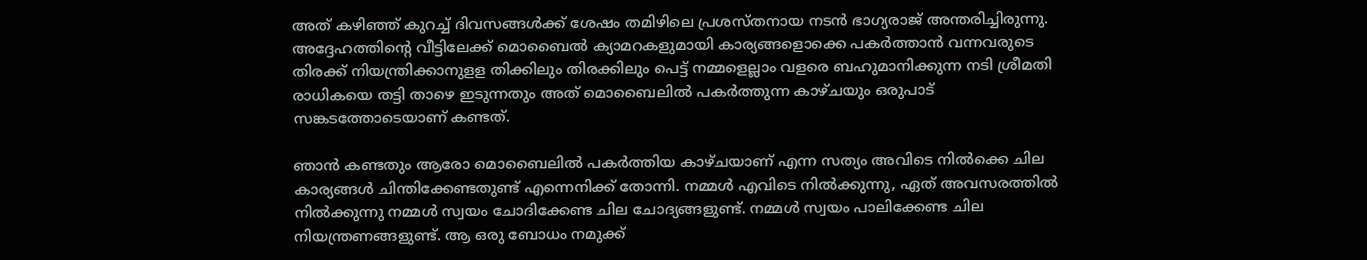അത് കഴിഞ്ഞ് കുറച്ച് ദിവസങ്ങള്‍ക്ക് ശേഷം തമിഴിലെ പ്രശസ്തനായ നടന്‍ ഭാഗ്യരാജ് അന്തരിച്ചിരുന്നു. അദ്ദേഹത്തിന്റെ വീട്ടിലേക്ക് മൊബൈല്‍ ക്യാമറകളുമായി കാര്യങ്ങളൊക്കെ പകര്‍ത്താന്‍ വന്നവരുടെ തിരക്ക് നിയന്ത്രിക്കാനുളള തിക്കിലും തിരക്കിലും പെട്ട് നമ്മളെല്ലാം വളരെ ബഹുമാനിക്കുന്ന നടി ശ്രീമതി രാധികയെ തട്ടി താഴെ ഇടുന്നതും അത് മൊബൈലില്‍ പകര്‍ത്തുന്ന കാഴ്ചയും ഒരുപാട് സങ്കടത്തോടെയാണ് കണ്ടത്.

ഞാന്‍ കണ്ടതും ആരോ മൊബൈലില്‍ പകര്‍ത്തിയ കാഴ്ചയാണ് എന്ന സത്യം അവിടെ നില്‍ക്കെ ചില കാര്യങ്ങള്‍ ചിന്തിക്കേണ്ടതുണ്ട് എന്നെനിക്ക് തോന്നി. നമ്മള്‍ എവിടെ നില്‍ക്കുന്നു, ഏത് അവസരത്തില്‍ നില്‍ക്കുന്നു നമ്മള്‍ സ്വയം ചോദിക്കേണ്ട ചില ചോദ്യങ്ങളുണ്ട്. നമ്മള്‍ സ്വയം പാലിക്കേണ്ട ചില നിയന്ത്രണങ്ങളുണ്ട്. ആ ഒരു ബോധം നമുക്ക്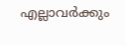എല്ലാവര്‍ക്കും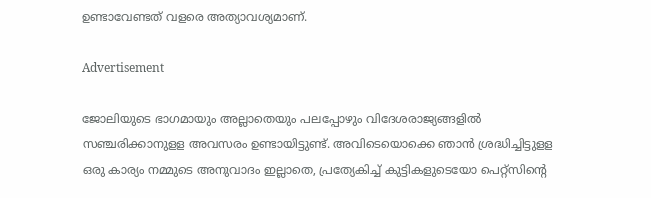ഉണ്ടാവേണ്ടത് വളരെ അത്യാവശ്യമാണ്.

Advertisement

ജോലിയുടെ ഭാഗമായും അല്ലാതെയും പലപ്പോഴും വിദേശരാജ്യങ്ങളില്‍ സഞ്ചരിക്കാനുളള അവസരം ഉണ്ടായിട്ടുണ്ട്. അവിടെയൊക്കെ ഞാന്‍ ശ്രദ്ധിച്ചിട്ടുളള ഒരു കാര്യം നമ്മുടെ അനുവാദം ഇല്ലാതെ, പ്രത്യേകിച്ച് കുട്ടികളുടെയോ പെറ്റ്‌സിന്റെ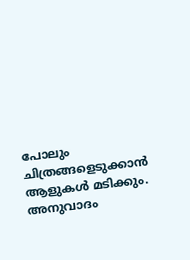പോലും ചിത്രങ്ങളെടുക്കാന്‍ ആളുകള്‍ മടിക്കും. അനുവാദം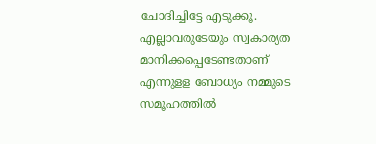ചോദിച്ചിട്ടേ എടുക്കൂ. എല്ലാവരുടേയും സ്വകാര്യത മാനിക്കപ്പെടേണ്ടതാണ് എന്നുളള ബോധ്യം നമ്മുടെ സമൂഹത്തില്‍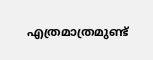എത്രമാത്രമുണ്ട്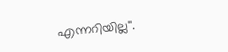എന്നറിയില്ല''.